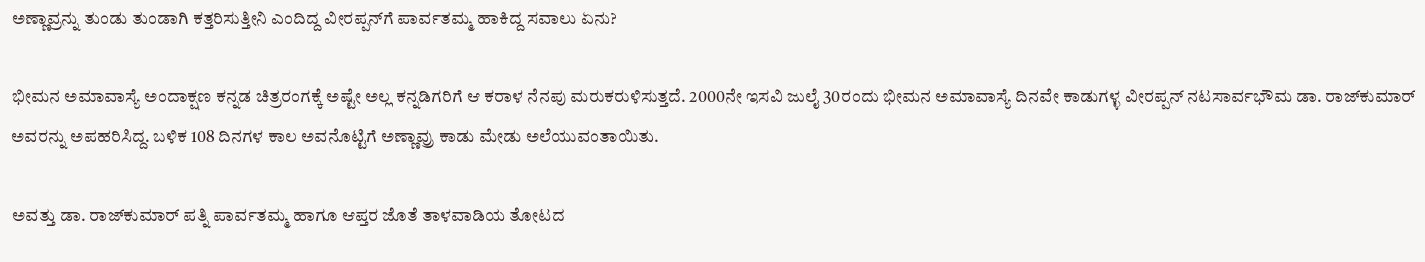ಅಣ್ಣಾವ್ರನ್ನು ತುಂಡು ತುಂಡಾಗಿ ಕತ್ತರಿಸುತ್ತೀನಿ ಎಂದಿದ್ದ ವೀರಪ್ಪನ್‌ಗೆ ಪಾರ್ವತಮ್ಮ ಹಾಕಿದ್ದ ಸವಾಲು ಏನು?

ಭೀಮನ ಅಮಾವಾಸ್ಯೆ ಅಂದಾಕ್ಷಣ ಕನ್ನಡ ಚಿತ್ರರಂಗಕ್ಕೆ ಅಷ್ಟೇ ಅಲ್ಲ ಕನ್ನಡಿಗರಿಗೆ ಆ ಕರಾಳ ನೆನಪು ಮರುಕರುಳಿಸುತ್ತದೆ. 2000ನೇ ಇಸವಿ ಜುಲೈ 30ರಂದು ಭೀಮನ ಅಮಾವಾಸ್ಯೆ ದಿನವೇ ಕಾಡುಗಳ್ಳ ವೀರಪ್ಪನ್ ನಟಸಾರ್ವಭೌಮ ಡಾ. ರಾಜ್‌ಕುಮಾರ್ ಅವರನ್ನು ಅಪಹರಿಸಿದ್ದ. ಬಳಿಕ 108 ದಿನಗಳ ಕಾಲ ಅವನೊಟ್ಟಿಗೆ ಅಣ್ಣಾವ್ರು ಕಾಡು ಮೇಡು ಅಲೆಯುವಂತಾಯಿತು.

ಅವತ್ತು ಡಾ. ರಾಜ್‌ಕುಮಾರ್ ಪತ್ನಿ ಪಾರ್ವತಮ್ಮ ಹಾಗೂ ಆಪ್ತರ ಜೊತೆ ತಾಳವಾಡಿಯ ತೋಟದ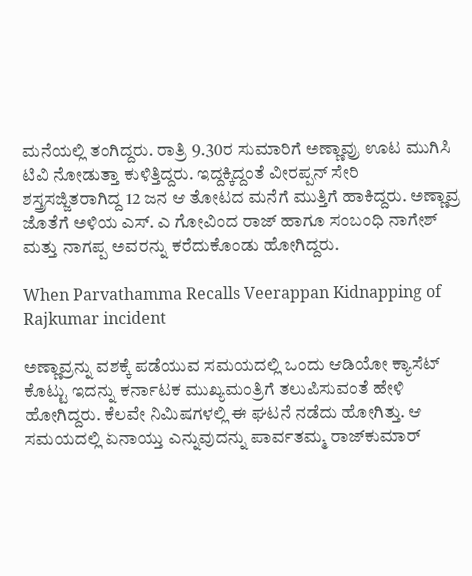ಮನೆಯಲ್ಲಿ ತಂಗಿದ್ದರು. ರಾತ್ರಿ 9.30ರ ಸುಮಾರಿಗೆ ಅಣ್ಣಾವ್ರು ಊಟ ಮುಗಿಸಿ ಟಿವಿ ನೋಡುತ್ತಾ ಕುಳಿತ್ತಿದ್ದರು. ಇದ್ದಕ್ಕಿದ್ದಂತೆ ವೀರಪ್ಪನ್ ಸೇರಿ ಶಸ್ತ್ರಸಜ್ಜಿತರಾಗಿದ್ದ 12 ಜನ ಆ ತೋಟದ ಮನೆಗೆ ಮುತ್ತಿಗೆ ಹಾಕಿದ್ದರು. ಅಣ್ಣಾವ್ರ ಜೊತೆಗೆ ಅಳಿಯ ಎಸ್‌. ಎ ಗೋವಿಂದ ರಾಜ್ ಹಾಗೂ ಸಂಬಂಧಿ ನಾಗೇಶ್ ಮತ್ತು ನಾಗಪ್ಪ ಅವರನ್ನು ಕರೆದುಕೊಂಡು ಹೋಗಿದ್ದರು.

When Parvathamma Recalls Veerappan Kidnapping of Rajkumar incident

ಅಣ್ಣಾವ್ರನ್ನು ವಶಕ್ಕೆ ಪಡೆಯುವ ಸಮಯದಲ್ಲಿ ಒಂದು ಆಡಿಯೋ ಕ್ಯಾಸೆಟ್ ಕೊಟ್ಟು ಇದನ್ನು ಕರ್ನಾಟಕ ಮುಖ್ಯಮಂತ್ರಿಗೆ ತಲುಪಿಸುವಂತೆ ಹೇಳಿ ಹೋಗಿದ್ದರು. ಕೆಲವೇ ನಿಮಿಷಗಳಲ್ಲಿ ಈ ಘಟನೆ ನಡೆದು ಹೋಗಿತ್ತು. ಆ ಸಮಯದಲ್ಲಿ ಏನಾಯ್ತು ಎನ್ನುವುದನ್ನು ಪಾರ್ವತಮ್ಮ ರಾಜ್‌ಕುಮಾರ್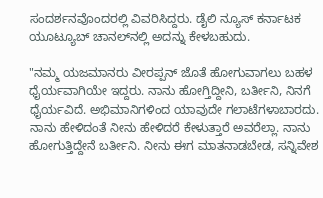ಸಂದರ್ಶನವೊಂದರಲ್ಲಿ ವಿವರಿಸಿದ್ದರು. ಡೈಲಿ ನ್ಯೂಸ್ ಕರ್ನಾಟಕ ಯೂಟ್ಯೂಬ್ ಚಾನಲ್‌ನಲ್ಲಿ ಅದನ್ನು ಕೇಳಬಹುದು.

"ನಮ್ಮ ಯಜಮಾನರು ವೀರಪ್ಪನ್ ಜೊತೆ ಹೋಗುವಾಗಲು ಬಹಳ ಧೈರ್ಯವಾಗಿಯೇ ಇದ್ದರು. ನಾನು ಹೋಗ್ತಿದ್ದೀನಿ, ಬರ್ತೀನಿ, ನಿನಗೆ ಧೈರ್ಯವಿದೆ. ಅಭಿಮಾನಿಗಳಿಂದ ಯಾವುದೇ ಗಲಾಟೆಗಳಾಬಾರದು. ನಾನು ಹೇಳಿದಂತೆ ನೀನು ಹೇಳಿದರೆ ಕೇಳುತ್ತಾರೆ ಅವರೆಲ್ಲಾ. ನಾನು ಹೋಗುತ್ತಿದ್ದೇನೆ ಬರ್ತೀನಿ. ನೀನು ಈಗ ಮಾತನಾಡಬೇಡ, ಸನ್ನಿವೇಶ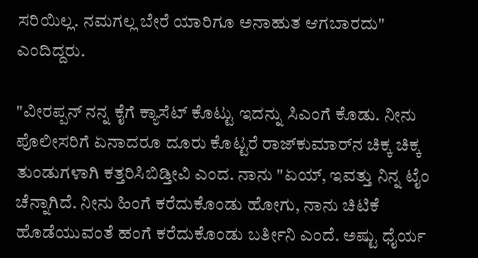ಸರಿಯಿಲ್ಲ. ನಮಗಲ್ಲ ಬೇರೆ ಯಾರಿಗೂ ಅನಾಹುತ ಆಗಬಾರದು" ಎಂದಿದ್ದರು.

"ವೀರಪ್ಪನ್ ನನ್ನ ಕೈಗೆ ಕ್ಯಾಸೆಟ್ ಕೊಟ್ಟು ಇದನ್ನು ಸಿಎಂಗೆ ಕೊಡು. ನೀನು ಪೊಲೀಸರಿಗೆ ಏನಾದರೂ ದೂರು ಕೊಟ್ಟರೆ ರಾಜ್‌ಕುಮಾರ್‌ನ ಚಿಕ್ಕ ಚಿಕ್ಕ ತುಂಡುಗಳಾಗಿ ಕತ್ತರಿಸಿಬಿಡ್ತೀವಿ ಎಂದ. ನಾನು "ಏಯ್, ಇವತ್ತು ನಿನ್ನ ಟೈಂ ಚೆನ್ನಾಗಿದೆ. ನೀನು ಹಿಂಗೆ ಕರೆದುಕೊಂಡು ಹೋಗು, ನಾನು ಚಿಟಿಕೆ ಹೊಡೆಯುವಂತೆ ಹಂಗೆ ಕರೆದುಕೊಂಡು ಬರ್ತೀನಿ ಎಂದೆ. ಅಷ್ಟು ಧೈರ್ಯ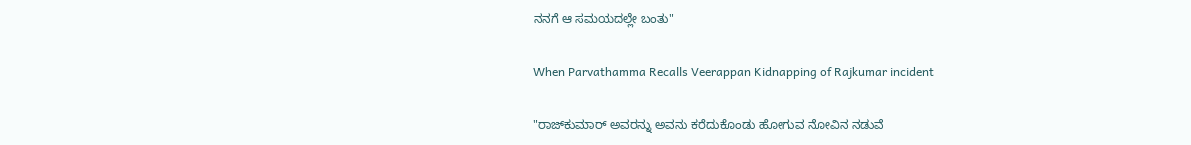ನನಗೆ ಆ ಸಮಯದಲ್ಲೇ ಬಂತು"

When Parvathamma Recalls Veerappan Kidnapping of Rajkumar incident

"ರಾಜ್‌ಕುಮಾರ್ ಅವರನ್ನು ಅವನು ಕರೆದುಕೊಂಡು ಹೋಗುವ ನೋವಿನ ನಡುವೆ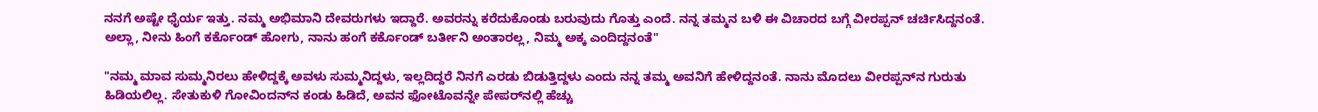ನನಗೆ ಅಷ್ಟೇ ಧೈರ್ಯ ಇತ್ತು. ನಮ್ಮ ಅಭಿಮಾನಿ ದೇವರುಗಳು ಇದ್ದಾರೆ. ಅವರನ್ನು ಕರೆದುಕೊಂಡು ಬರುವುದು ಗೊತ್ತು ಎಂದೆ. ನನ್ನ ತಮ್ಮನ ಬಳಿ ಈ ವಿಚಾರದ ಬಗ್ಗೆ ವೀರಪ್ಪನ್ ಚರ್ಚಿಸಿದ್ದನಂತೆ. ಅಲ್ಲಾ, ನೀನು ಹಿಂಗೆ ಕರ್ಕೊಂಡ್ ಹೋಗು, ನಾನು ಹಂಗೆ ಕರ್ಕೊಂಡ್ ಬರ್ತೀನಿ ಅಂತಾರಲ್ಲ, ನಿಮ್ಮ ಅಕ್ಕ ಎಂದಿದ್ದನಂತೆ"

"ನಮ್ಮ ಮಾವ ಸುಮ್ಮನಿರಲು ಹೇಳಿದ್ದಕ್ಕೆ ಅವಳು ಸುಮ್ಮನಿದ್ದಳು, ಇಲ್ಲದಿದ್ದರೆ ನಿನಗೆ ಎರಡು ಬಿಡುತ್ತಿದ್ದಳು ಎಂದು ನನ್ನ ತಮ್ಮ ಅವನಿಗೆ ಹೇಳಿದ್ದನಂತೆ. ನಾನು ಮೊದಲು ವೀರಪ್ಪನ್‌ನ ಗುರುತು ಹಿಡಿಯಲಿಲ್ಲ. ಸೇತುಕುಳಿ ಗೋವಿಂದನ್‌ನ ಕಂಡು ಹಿಡಿದೆ, ಅವನ ಫೋಟೊವನ್ನೇ ಪೇಪರ್‌ನಲ್ಲಿ ಹೆಚ್ಚು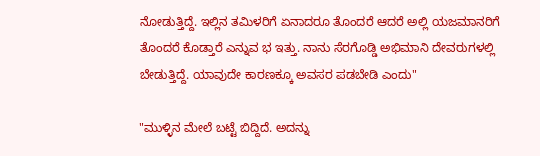ನೋಡುತ್ತಿದ್ದೆ. ಇಲ್ಲಿನ ತಮಿಳರಿಗೆ ಏನಾದರೂ ತೊಂದರೆ ಆದರೆ ಅಲ್ಲಿ ಯಜಮಾನರಿಗೆ ತೊಂದರೆ ಕೊಡ್ತಾರೆ ಎನ್ನುವ ಭ ಇತ್ತು. ನಾನು ಸೆರಗೊಡ್ಡಿ ಅಭಿಮಾನಿ ದೇವರುಗಳಲ್ಲಿ ಬೇಡುತ್ತಿದ್ದೆ. ಯಾವುದೇ ಕಾರಣಕ್ಕೂ ಅವಸರ ಪಡಬೇಡಿ ಎಂದು"

"ಮುಳ್ಳಿನ ಮೇಲೆ ಬಟ್ಟೆ ಬಿದ್ದಿದೆ. ಅದನ್ನು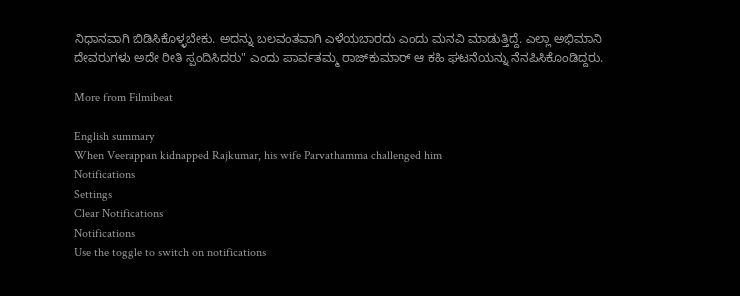ನಿಧಾನವಾಗಿ ಬಿಡಿಸಿಕೊಳ್ಳಬೇಕು. ಅದನ್ನು ಬಲವಂತವಾಗಿ ಎಳೆಯಬಾರದು ಎಂದು ಮನವಿ ಮಾಡುತ್ತಿದ್ದೆ. ಎಲ್ಲಾ ಅಭಿಮಾನಿ ದೇವರುಗಳು ಅದೇ ರೀತಿ ಸ್ಪಂದಿಸಿದರು" ಎಂದು ಪಾರ್ವತಮ್ಮ ರಾಜ್‌ಕುಮಾರ್ ಆ ಕಹಿ ಘಟನೆಯನ್ನು ನೆನಪಿಸಿಕೊಂಡಿದ್ದರು.

More from Filmibeat

English summary
When Veerappan kidnapped Rajkumar, his wife Parvathamma challenged him
Notifications
Settings
Clear Notifications
Notifications
Use the toggle to switch on notifications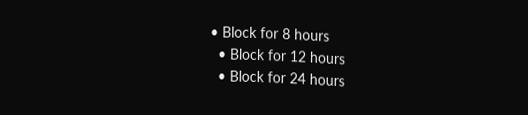• Block for 8 hours
  • Block for 12 hours
  • Block for 24 hours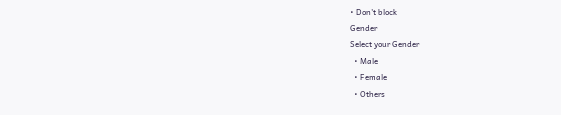• Don't block
Gender
Select your Gender
  • Male
  • Female
  • Others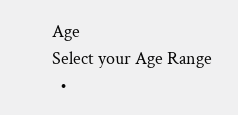Age
Select your Age Range
  •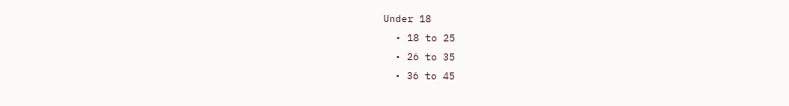Under 18
  • 18 to 25
  • 26 to 35
  • 36 to 45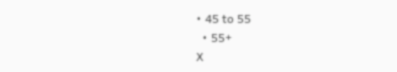• 45 to 55
  • 55+
X